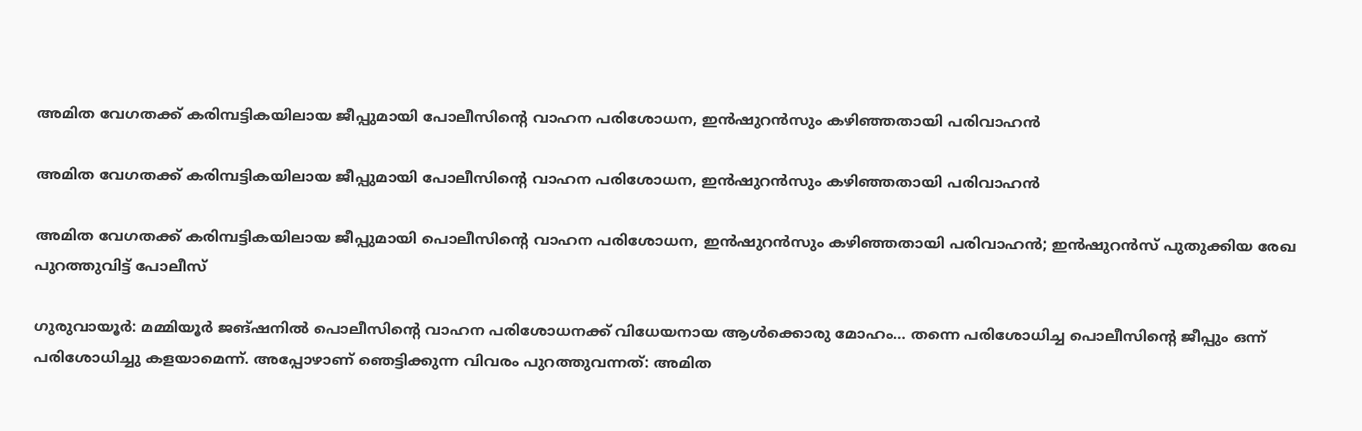അമിത വേഗതക്ക് കരിമ്പട്ടികയിലായ ജീപ്പുമായി പോലീസിന്റെ വാഹന പരിശോധന, ഇന്‍ഷുറന്‍സും കഴിഞ്ഞതായി പരിവാഹൻ

അമിത വേഗതക്ക് കരിമ്പട്ടികയിലായ ജീപ്പുമായി പോലീസിന്റെ വാഹന പരിശോധന, ഇന്‍ഷുറന്‍സും കഴിഞ്ഞതായി പരിവാഹൻ

അമിത വേഗതക്ക് കരിമ്പട്ടികയിലായ ജീപ്പുമായി പൊലീസിന്റെ വാഹന പരിശോധന, ഇന്‍ഷുറന്‍സും കഴിഞ്ഞതായി പരിവാഹൻ; ഇൻഷുറൻസ് പുതുക്കിയ രേഖ പുറത്തുവിട്ട് പോലീസ്

ഗുരുവായൂര്‍: മമ്മിയൂര്‍ ജങ്ഷനില്‍ പൊലീസിന്റെ വാഹന പരിശോധനക്ക് വിധേയനായ ആള്‍ക്കൊരു മോഹം… തന്നെ പരിശോധിച്ച പൊലീസിന്റെ ജീപ്പും ഒന്ന് പരിശോധിച്ചു കളയാമെന്ന്. അപ്പോഴാണ് ഞെട്ടിക്കുന്ന വിവരം പുറത്തുവന്നത്: അമിത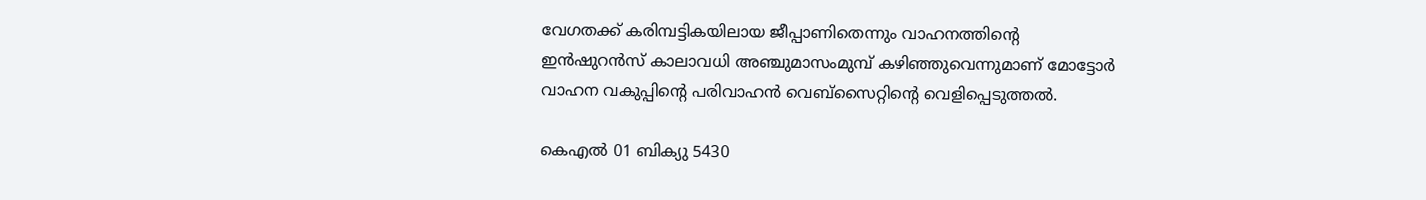വേഗതക്ക് കരിമ്പട്ടികയിലായ ജീപ്പാണിതെന്നും വാഹനത്തിന്റെ ഇന്‍ഷുറന്‍സ് കാലാവധി അഞ്ചുമാസംമുമ്പ് കഴിഞ്ഞുവെന്നുമാണ് മോട്ടോർ വാഹന വകുപ്പിന്റെ പരിവാഹൻ വെബ്സൈറ്റിന്റെ വെളിപ്പെടുത്തൽ.

കെഎല്‍ 01 ബിക്യു 5430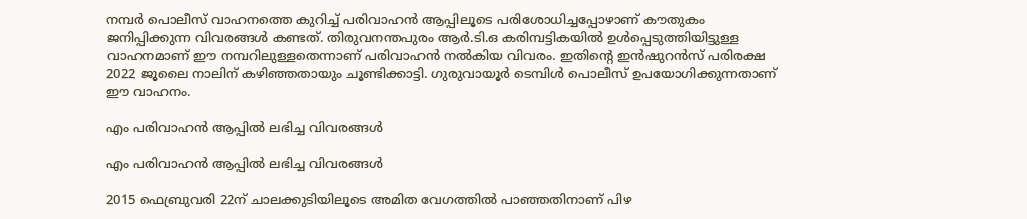നമ്പര്‍ പൊലീസ് വാഹനത്തെ കുറിച്ച് പരിവാഹന്‍ ആപ്പിലൂടെ പരിശോധിച്ചപ്പോഴാണ് കൗതുകം ജനിപ്പിക്കുന്ന വിവരങ്ങൾ കണ്ടത്. തിരുവനന്തപുരം ആര്‍.ടി.ഒ കരിമ്പട്ടികയില്‍ ഉള്‍പ്പെടുത്തിയിട്ടുള്ള വാഹനമാണ് ഈ നമ്പറിലുള്ളതെന്നാണ് പരിവാഹന്‍ നല്‍കിയ വിവരം. ഇതിന്റെ ഇന്‍ഷുറന്‍സ് പരിരക്ഷ 2022 ജൂലൈ നാലിന് കഴിഞ്ഞതായും ചൂണ്ടിക്കാട്ടി. ഗുരുവായൂര്‍ ടെമ്പിള്‍ പൊലീസ് ഉപയോഗിക്കുന്നതാണ് ഈ വാഹനം.

എം പരിവാഹൻ ആപ്പില്‍ ലഭിച്ച വിവരങ്ങള്‍

എം പരിവാഹൻ ആപ്പില്‍ ലഭിച്ച വിവരങ്ങള്‍

2015 ഫെബ്രുവരി 22ന് ചാലക്കുടിയിലൂടെ അമിത വേഗത്തില്‍ പാഞ്ഞതിനാണ് പിഴ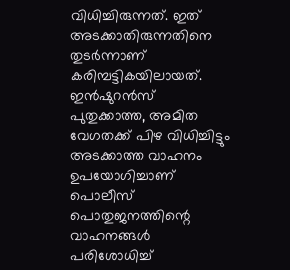വിധിച്ചിരുന്നത്. ഇത് അടക്കാതിരുന്നതിനെ തുടര്‍ന്നാണ് കരിമ്പട്ടികയിലായത്. ഇന്‍ഷുറന്‍സ് പുതുക്കാത്ത, അമിത വേഗതക്ക് പിഴ വിധിച്ചിട്ടും അടക്കാത്ത വാഹനം ഉപയോഗിച്ചാണ് പൊലീസ് പൊതുജനത്തിന്റെ വാഹനങ്ങള്‍ പരിശോധിച്ച്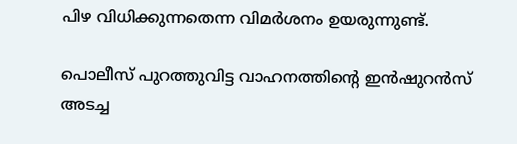പിഴ വിധിക്കുന്നതെന്ന വിമർശനം ഉയരുന്നുണ്ട്.

പൊലീസ് പുറത്തുവിട്ട വാഹനത്തിന്റെ ഇൻഷുറൻസ് അടച്ച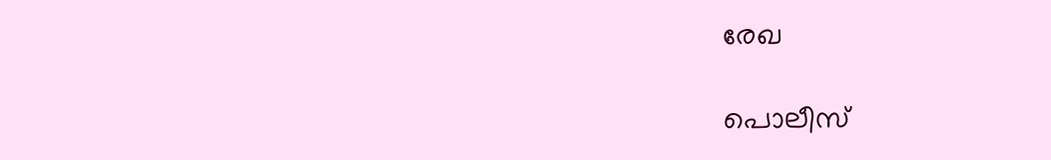രേഖ

പൊലീസ്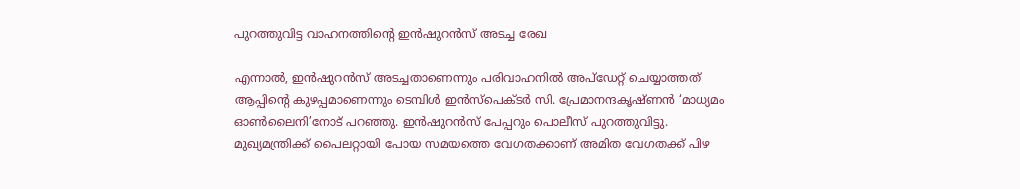പുറത്തുവിട്ട വാഹനത്തിന്റെ ഇൻഷുറൻസ് അടച്ച രേഖ

എന്നാൽ, ഇന്‍ഷുറന്‍സ് അടച്ചതാണെന്നും പരിവാഹനില്‍ അപ്ഡേറ്റ് ചെയ്യാത്തത് ആപ്പിന്റെ കുഴപ്പമാണെന്നും ടെമ്പിള്‍ ഇന്‍സ്‌പെക്ടര്‍ സി. പ്രേമാനന്ദകൃഷ്ണന്‍ ‘മാധ്യമം ഓൺലൈനി’നോട് പറഞ്ഞു. ഇൻഷുറൻസ് പേപ്പറും പൊലീസ് പുറത്തുവിട്ടു. മുഖ്യമന്ത്രിക്ക് പൈലറ്റായി പോയ സമയത്തെ വേഗതക്കാണ് അമിത വേഗതക്ക് പിഴ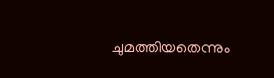ചുമത്തിയതെന്നും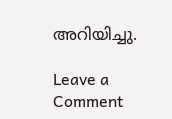അറിയിച്ചു.

Leave a Comment